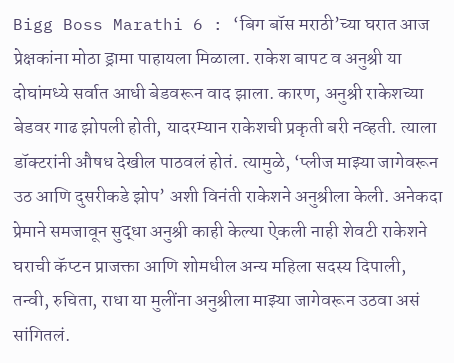Bigg Boss Marathi 6 : ‘बिग बॉस मराठी’च्या घरात आज प्रेक्षकांना मोठा ड्रामा पाहायला मिळाला. राकेश बापट व अनुश्री या दोघांमध्ये सर्वात आधी बेडवरून वाद झाला. कारण, अनुश्री राकेशच्या बेडवर गाढ झोपली होती, यादरम्यान राकेशची प्रकृती बरी नव्हती. त्याला डॉक्टरांनी औषध देखील पाठवलं होतं. त्यामुळे, ‘प्लीज माझ्या जागेवरून उठ आणि दुसरीकडे झोप’ अशी विनंती राकेशने अनुश्रीला केली. अनेकदा प्रेमाने समजावून सुद्धा अनुश्री काही केल्या ऐकली नाही शेवटी राकेशने घराची कॅप्टन प्राजक्ता आणि शोमधील अन्य महिला सदस्य दिपाली, तन्वी, रुचिता, राधा या मुलींना अनुश्रीला माझ्या जागेवरून उठवा असं सांगितलं.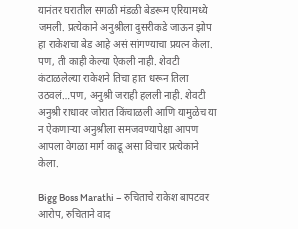यानंतर घरातील सगळी मंडळी बेडरूम एरियामध्ये जमली. प्रत्येकाने अनुश्रीला दुसरीकडे जाऊन झोप हा राकेशचा बेड आहे असं सांगण्याचा प्रयत्न केला. पण, ती काही केल्या ऐकली नाही. शेवटी कंटाळलेल्या राकेशने तिचा हात धरून तिला उठवलं…पण, अनुश्री जराही हलली नाही. शेवटी अनुश्री राधावर जोरात किंचाळली आणि यामुळेच या न ऐकणाऱ्या अनुश्रीला समजवण्यापेक्षा आपण आपला वेगळा मार्ग काढू असा विचार प्रत्येकाने केला.

Bigg Boss Marathi – रुचिताचे राकेश बापटवर आरोप, रुचिताने वाद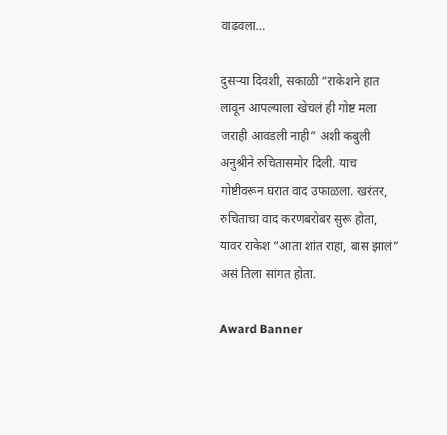वाढवला…

दुसऱ्या दिवशी, सकाळी “राकेशने हात लावून आपल्याला खेचलं ही गोष्ट मला जराही आवडली नाही” अशी कबुली अनुश्रीने रुचितासमोर दिली. याच गोष्टीवरून घरात वाद उफाळला. खरंतर, रुचिताचा वाद करणबरोबर सुरू होता, यावर राकेश “आता शांत राहा, बास झालं” असं तिला सांगत होता.

Award Banner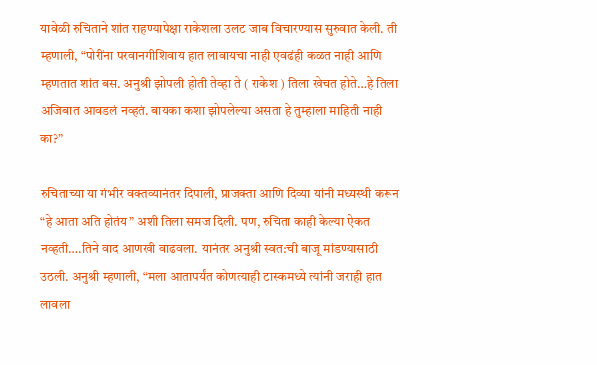यावेळी रुचिताने शांत राहण्यापेक्षा राकेशला उलट जाब विचारण्यास सुरुवात केली. ती म्हणाली, “पोरींना परवानगीशिवाय हात लावायचा नाही एवढंही कळत नाही आणि म्हणतात शांत बस. अनुश्री झोपली होती तेव्हा ते ( राकेश ) तिला खेचत होते…हे तिला अजिबात आवडलं नव्हतं. बायका कशा झोपलेल्या असता हे तुम्हाला माहिती नाही का?”

रुचिताच्या या गंभीर वक्तव्यानंतर दिपाली, प्राजक्ता आणि दिव्या यांनी मध्यस्थी करून “हे आता अति होतंय” अशी तिला समज दिली. पण, रुचिता काही केल्या ऐकत नव्हती….तिने वाद आणखी वाढवला. यानंतर अनुश्री स्वत:ची बाजू मांडण्यासाठी उठली. अनुश्री म्हणाली, “मला आतापर्यंत कोणत्याही टास्कमध्ये त्यांनी जराही हात लावला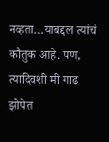नव्हता…याबद्दल त्यांचं कौतुक आहे. पण, त्यादिवशी मी गाढ झोपेत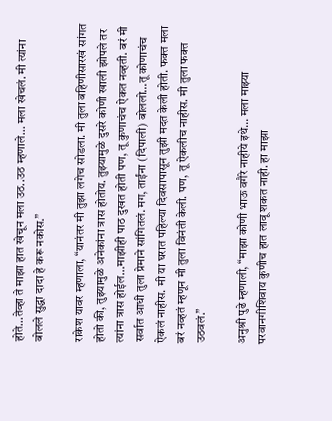होते…तेव्हा ते माझा हात खेचून मला उठ..उठ म्हणाले… मला खेचलं. मी त्यांना बोलले सुद्धा दादा हे करू नकोस.”

राकेश यावर म्हणाला, “यानंतर मी तुझा लगेच सोडला. मी तुला बहिणीसारखं सांगत होतो की, तुझ्यामुळे अनेकांना त्रास होतोय. तुझ्यामुळे दुसरे कोणी खाली झोपले तर त्यांना त्रास होईल…माझीही पाठ दुखत होती पण, तू कुणाचंच ऐकत नव्हती. बरं मी सर्वात आधी तुला प्रेमाने सांगितलं. मग, ताईंना (दिपाली) बोललो…तू कोणाचंच ऐकलं नाहीस. मी या घरात पहिल्या दिवसापासून तुझी मदत केली होती. फक्त मला बरं नव्हतं म्हणून मी तुला विनंती केली. पण, तू ऐकलीच नाहीस. मी तुला फक्त उठवलं.”

अनुश्री पुढे म्हणाली, “माझा कोणी भाऊ वगैरे नाहीये इथे… मला माझ्या परवानगीशिवाय कुणीच हात लावू शकत नाही. हा माझा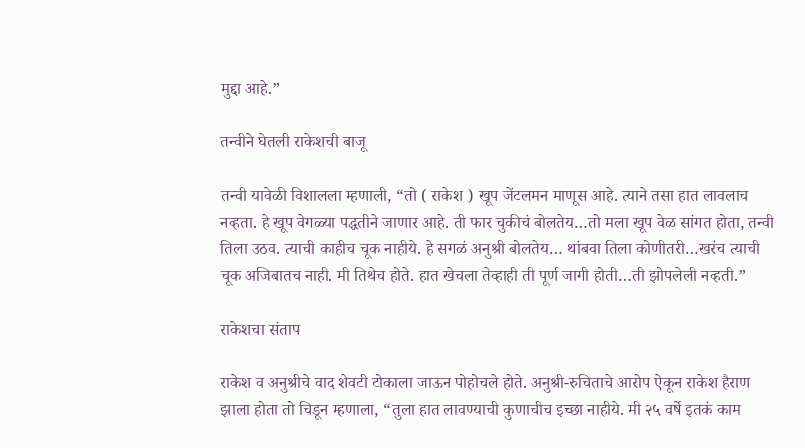मुद्दा आहे.”

तन्वीने घेतली राकेशची बाजू

तन्वी यावेळी विशालला म्हणाली, “तो ( राकेश ) खूप जेंटलमन माणूस आहे. त्याने तसा हात लावलाच नव्हता. हे खूप वेगळ्या पद्धतीने जाणार आहे. ती फार चुकीचं बोलतेय…तो मला खूप वेळ सांगत होता, तन्वी तिला उठव. त्याची काहीच चूक नाहीये. हे सगळं अनुश्री बोलतेय… थांबवा तिला कोणीतरी…खरंच त्याची चूक अजिबातच नाही. मी तिथेच होते. हात खेचला तेव्हाही ती पूर्ण जागी होती…ती झोपलेली नव्हती.”

राकेशचा संताप

राकेश व अनुश्रीचे वाद शेवटी टोकाला जाऊन पोहोचले होते. अनुश्री-रुचिताचे आरोप ऐकून राकेश हैराण झाला होता तो चिडून म्हणाला, “तुला हात लावण्याची कुणाचीच इच्छा नाहीये. मी २५ वर्षे इतकं काम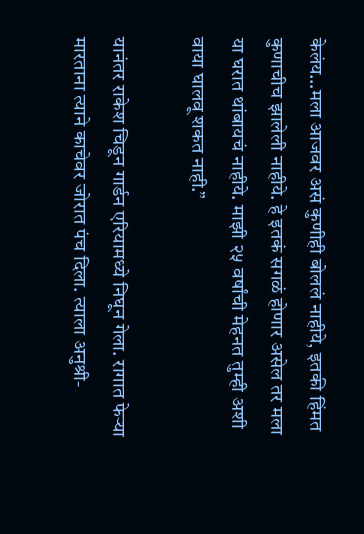केलंय…मला आजवर असं कुणीही बोललं नाहीये, इतकी हिंमत कुणाचीच झालेली नाहीये. हे इतकं सगळं होणार असेल तर मला या घरात थांबायचं नाहीये. माझी २५ वर्षांची मेहनत तुम्ही अशी वाया घालवू शकत नाही.”

यानंतर राकेश चिडून गार्डन एरियामध्ये निघून गेला. रागात फेऱ्या मारताना त्याने काचेवर जोरात पंच दिला. त्याला अनुश्री-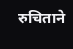रुचिताने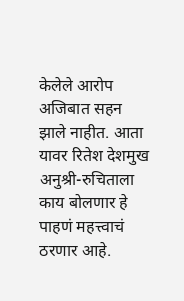केलेले आरोप अजिबात सहन झाले नाहीत. आता यावर रितेश देशमुख अनुश्री-रुचिताला काय बोलणार हे पाहणं महत्त्वाचं ठरणार आहे.